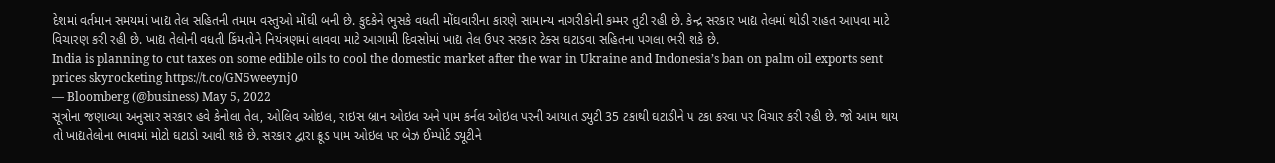દેશમાં વર્તમાન સમયમાં ખાદ્ય તેલ સહિતની તમામ વસ્તુઓ મોંઘી બની છે. કુદકેને ભુસકે વધતી મોંઘવારીના કારણે સામાન્ય નાગરીકોની કમ્મર તુટી રહી છે. કેન્દ્ર સરકાર ખાદ્ય તેલમાં થોડી રાહત આપવા માટે વિચારણ કરી રહી છે. ખાદ્ય તેલોની વધતી કિંમતોને નિયંત્રણમાં લાવવા માટે આગામી દિવસોમાં ખાદ્ય તેલ ઉપર સરકાર ટેક્સ ઘટાડવા સહિતના પગલા ભરી શકે છે.
India is planning to cut taxes on some edible oils to cool the domestic market after the war in Ukraine and Indonesia’s ban on palm oil exports sent prices skyrocketing https://t.co/GN5weeynj0
— Bloomberg (@business) May 5, 2022
સૂત્રોના જણાવ્યા અનુસાર સરકાર હવે કેનોલા તેલ, ઓલિવ ઓઇલ, રાઇસ બ્રાન ઓઇલ અને પામ કર્નલ ઓઇલ પરની આયાત ડ્યુટી 35 ટકાથી ઘટાડીને ૫ ટકા કરવા પર વિચાર કરી રહી છે. જો આમ થાય તો ખાદ્યતેલોના ભાવમાં મોટો ઘટાડો આવી શકે છે. સરકાર દ્વારા ક્રૂડ પામ ઓઇલ પર બેઝ ઈમ્પોર્ટ ડ્યૂટીને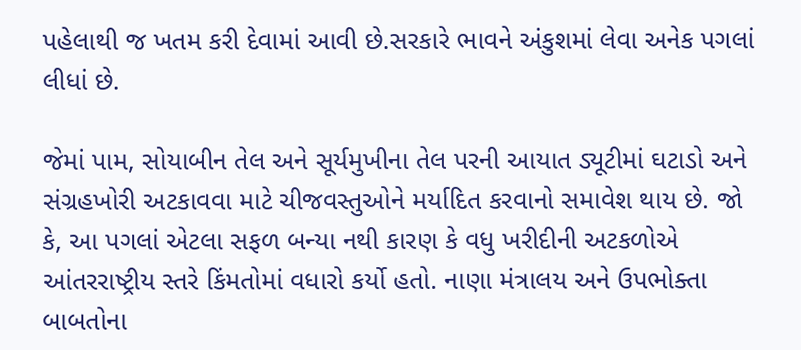પહેલાથી જ ખતમ કરી દેવામાં આવી છે.સરકારે ભાવને અંકુશમાં લેવા અનેક પગલાં લીધાં છે.

જેમાં પામ, સોયાબીન તેલ અને સૂર્યમુખીના તેલ પરની આયાત ડ્યૂટીમાં ઘટાડો અને સંગ્રહખોરી અટકાવવા માટે ચીજવસ્તુઓને મર્યાદિત કરવાનો સમાવેશ થાય છે. જો કે, આ પગલાં એટલા સફળ બન્યા નથી કારણ કે વધુ ખરીદીની અટકળોએ આંતરરાષ્ટ્રીય સ્તરે કિંમતોમાં વધારો કર્યો હતો. નાણા મંત્રાલય અને ઉપભોક્તા બાબતોના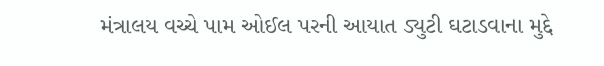મંત્રાલય વચ્ચે પામ ઓઈલ પરની આયાત ડ્યુટી ઘટાડવાના મુદ્દે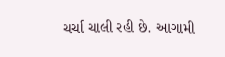ચર્ચા ચાલી રહી છે. આગામી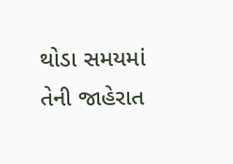થોડા સમયમાં તેની જાહેરાત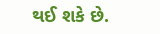થઈ શકે છે.